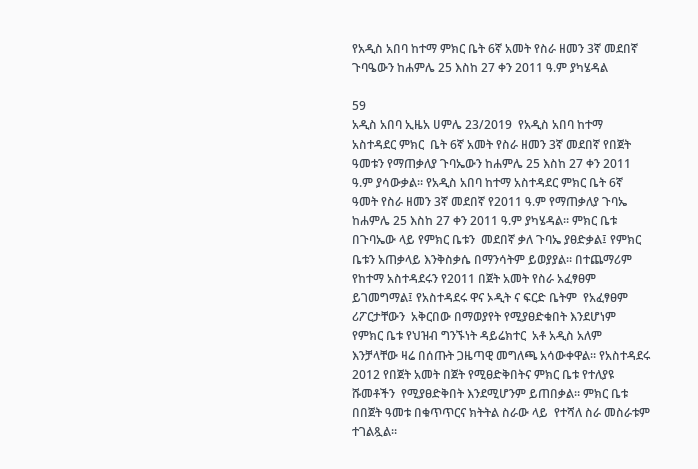የአዲስ አበባ ከተማ ምክር ቤት 6ኛ አመት የስራ ዘመን 3ኛ መደበኛ ጉባዔውን ከሐምሌ 25 እስከ 27 ቀን 2011 ዓ.ም ያካሄዳል

59
አዲስ አበባ ኢዜአ ሀምሌ 23/2019  የአዲስ አበባ ከተማ  አስተዳደር ምክር  ቤት 6ኛ አመት የስራ ዘመን 3ኛ መደበኛ የበጀት ዓመቱን የማጠቃለያ ጉባኤውን ከሐምሌ 25 እስከ 27 ቀን 2011 ዓ.ም ያሳውቃል። የአዲስ አበባ ከተማ አስተዳደር ምክር ቤት 6ኛ ዓመት የስራ ዘመን 3ኛ መደበኛ የ2011 ዓ.ም የማጠቃለያ ጉባኤ ከሐምሌ 25 እስከ 27 ቀን 2011 ዓ.ም ያካሄዳል። ምክር ቤቱ በጉባኤው ላይ የምክር ቤቱን  መደበኛ ቃለ ጉባኤ ያፀድቃል፤ የምክር ቤቱን አጠቃላይ እንቅስቃሴ በማንሳትም ይወያያል። በተጨማሪም  የከተማ አስተዳደሩን የ2011 በጀት አመት የስራ አፈፃፀም  ይገመግማል፤ የአስተዳደሩ ዋና ኦዲት ና ፍርድ ቤትም  የአፈፃፀም  ሪፖርታቸውን  አቅርበው በማወያየት የሚያፀድቁበት እንደሆነም  የምክር ቤቱ የህዝብ ግንኙነት ዳይሬክተር  አቶ አዲስ አለም እንቻላቸው ዛሬ በሰጡት ጋዜጣዊ መግለጫ አሳውቀዋል። የአስተዳደሩ 2012 የበጀት አመት በጀት የሚፀድቅበትና ምክር ቤቱ የተለያዩ ሹመቶችን  የሚያፀድቅበት እንደሚሆንም ይጠበቃል። ምክር ቤቱ በበጀት ዓመቱ በቁጥጥርና ክትትል ስራው ላይ  የተሻለ ስራ መስራቱም ተገልጿል።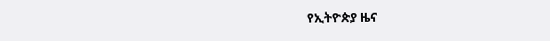የኢትዮጵያ ዜና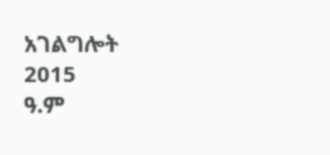አገልግሎት
2015
ዓ.ም